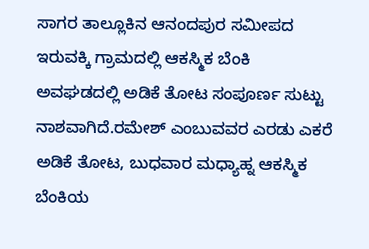ಸಾಗರ ತಾಲ್ಲೂಕಿನ ಆನಂದಪುರ ಸಮೀಪದ ಇರುವಕ್ಕಿ ಗ್ರಾಮದಲ್ಲಿ ಆಕಸ್ಮಿಕ ಬೆಂಕಿ ಅವಘಡದಲ್ಲಿ ಅಡಿಕೆ ತೋಟ ಸಂಪೂರ್ಣ ಸುಟ್ಟು ನಾಶವಾಗಿದೆ.ರಮೇಶ್ ಎಂಬುವವರ ಎರಡು ಎಕರೆ ಅಡಿಕೆ ತೋಟ, ಬುಧವಾರ ಮಧ್ಯಾಹ್ನ ಆಕಸ್ಮಿಕ ಬೆಂಕಿಯ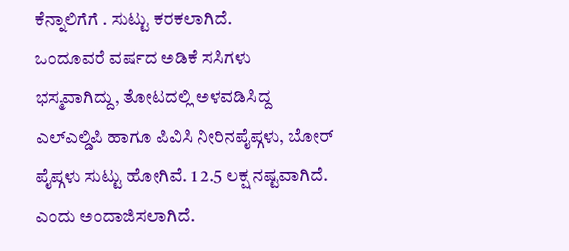ಕೆನ್ನಾಲಿಗೆಗೆ . ಸುಟ್ಟು ಕರಕಲಾಗಿದೆ.
ಒಂದೂವರೆ ವರ್ಷದ ಅಡಿಕೆ ಸಸಿಗಳು ಭಸ್ಮವಾಗಿದ್ದು, ತೋಟದಲ್ಲಿ ಅಳವಡಿಸಿದ್ದ ಎಲ್ಎಲ್ಡಿಪಿ ಹಾಗೂ ಪಿವಿಸಿ ನೀರಿನಪೈಪ್ಗಳು, ಬೋರ್ ಪೈಪ್ಗಳು ಸುಟ್ಟು ಹೋಗಿವೆ. 1 2.5 ಲಕ್ಷ ನಷ್ಟವಾಗಿದೆ. ಎಂದು ಅಂದಾಜಿಸಲಾಗಿದೆ.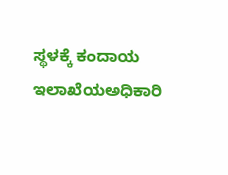ಸ್ಥಳಕ್ಕೆ ಕಂದಾಯ ಇಲಾಖೆಯಅಧಿಕಾರಿ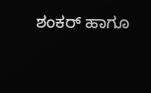ಶಂಕರ್ ಹಾಗೂ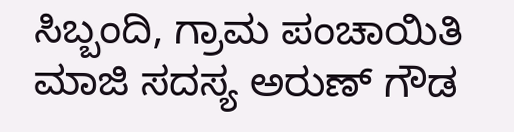ಸಿಬ್ಬಂದಿ, ಗ್ರಾಮ ಪಂಚಾಯಿತಿ ಮಾಜಿ ಸದಸ್ಯ ಅರುಣ್ ಗೌಡ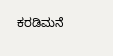ಕರಡಿಮನೆ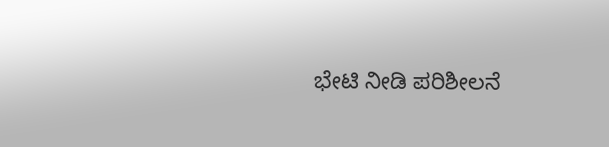ಭೇಟಿ ನೀಡಿ ಪರಿಶೀಲನೆ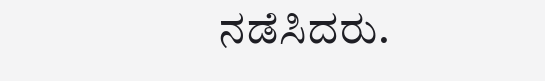ನಡೆಸಿದರು.